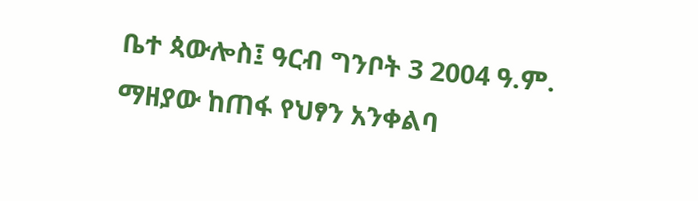ቤተ ጳውሎስ፤ ዓርብ ግንቦት 3 2004 ዓ.ም.
ማዘያው ከጠፋ የህፃን አንቀልባ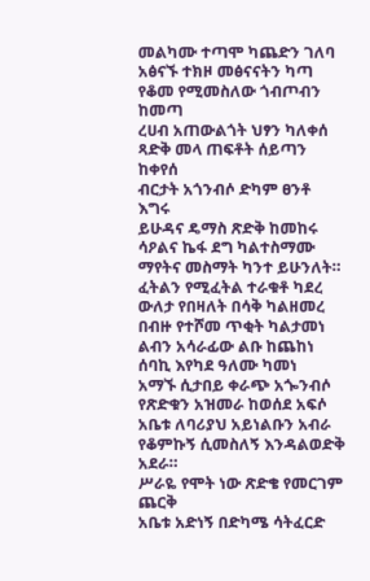መልካሙ ተጣሞ ካጨድን ገለባ
አፅናኙ ተክዞ መፅናናትን ካጣ
የቆመ የሚመስለው ጎብጦብን ከመጣ
ረሀብ አጠውልጎት ህፃን ካለቀሰ
ጻድቅ መላ ጠፍቶት ሰይጣን ከቀየሰ
ብርታት አጎንብሶ ድካም ፀንቶ እግሩ
ይሁዳና ዴማስ ጽድቅ ከመከሩ
ሳዖልና ኬፋ ደግ ካልተስማሙ
ማየትና መስማት ካንተ ይሁንለት።
ፈትልን የሚፈትል ተራቁቶ ካደረ
ውለታ የበዛለት በሳቅ ካልዘመረ
በብዙ የተሾመ ጥቂት ካልታመነ
ልብን አሳራፊው ልቡ ከጨከነ
ሰባኪ እየካደ ዓለሙ ካመነ
አማኙ ሲታበይ ቀራጭ አጐንብሶ
የጽድቁን አዝመራ ከወሰደ አፍሶ
አቤቱ ለባሪያህ አይነልቡን አብራ
የቆምኩኝ ሲመስለኝ እንዳልወድቅ አደራ።
ሥራዬ የሞት ነው ጽድቄ የመርገም ጨርቅ
አቤቱ አድነኝ በድካሜ ሳትፈርድ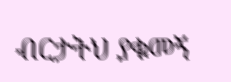ብርታትህ ያቁመኝ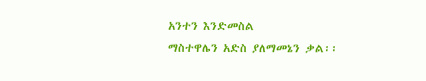አንተን እንድመስል
ማስተዋሌን አድስ ያለማመኔን ቃል፡፡